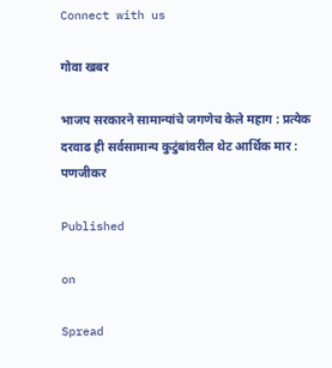Connect with us

गोवा खबर

भाजप सरकारने सामान्यांचे जगणेच केले महाग : प्रत्येक दरवाढ ही सर्वसामान्य कुटुंबांवरील थेट आर्थिक मार : पणजीकर

Published

on

Spread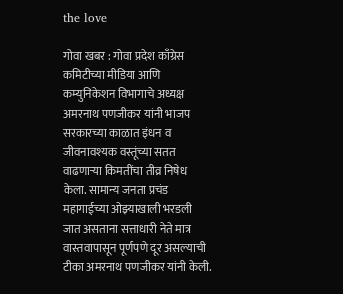the love

गोवा खबर : गोवा प्रदेश काँग्रेस कमिटीच्या मीडिया आणि कम्युनिकेशन विभागाचे अध्यक्ष अमरनाथ पणजीकर यांनी भाजप सरकारच्या काळात इंधन व जीवनावश्यक वस्तूंच्या सतत वाढणाऱ्या किमतींचा तीव्र निषेध केला. सामान्य जनता प्रचंड महागाईच्या ओझ्याखाली भरडली जात असताना सत्ताधारी नेते मात्र वास्तवापासून पूर्णपणे दूर असल्याची टीका अमरनाथ पणजीकर यांनी केली.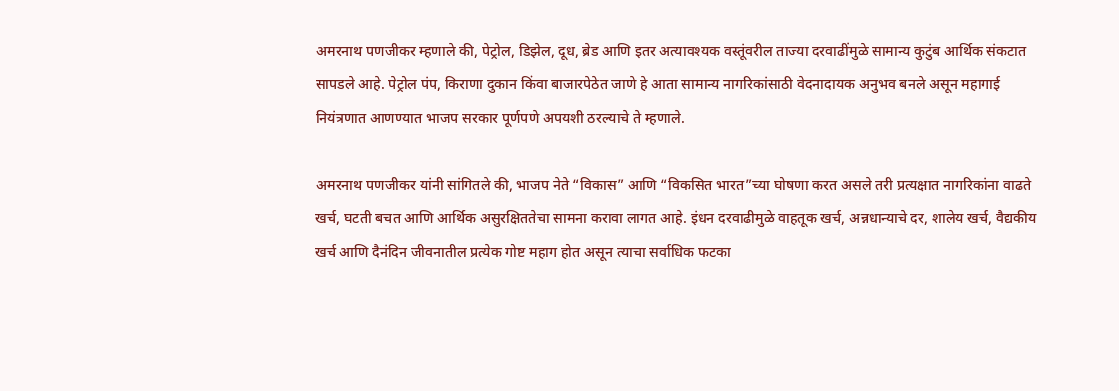अमरनाथ पणजीकर म्हणाले की, पेट्रोल, डिझेल, दूध, ब्रेड आणि इतर अत्यावश्यक वस्तूंवरील ताज्या दरवाढींमुळे सामान्य कुटुंब आर्थिक संकटात सापडले आहे. पेट्रोल पंप, किराणा दुकान किंवा बाजारपेठेत जाणे हे आता सामान्य नागरिकांसाठी वेदनादायक अनुभव बनले असून महागाई नियंत्रणात आणण्यात भाजप सरकार पूर्णपणे अपयशी ठरल्याचे ते म्हणाले.

अमरनाथ पणजीकर यांनी सांगितले की, भाजप नेते “विकास” आणि “विकसित भारत”च्या घोषणा करत असले तरी प्रत्यक्षात नागरिकांना वाढते खर्च, घटती बचत आणि आर्थिक असुरक्षिततेचा सामना करावा लागत आहे. इंधन दरवाढीमुळे वाहतूक खर्च, अन्नधान्याचे दर, शालेय खर्च, वैद्यकीय खर्च आणि दैनंदिन जीवनातील प्रत्येक गोष्ट महाग होत असून त्याचा सर्वाधिक फटका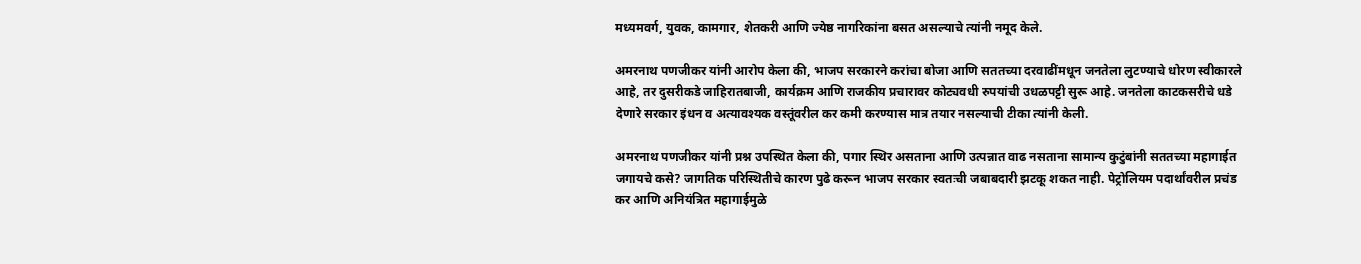मध्यमवर्ग, युवक, कामगार, शेतकरी आणि ज्येष्ठ नागरिकांना बसत असल्याचे त्यांनी नमूद केले.

अमरनाथ पणजीकर यांनी आरोप केला की, भाजप सरकारने करांचा बोजा आणि सततच्या दरवाढींमधून जनतेला लुटण्याचे धोरण स्वीकारले आहे, तर दुसरीकडे जाहिरातबाजी, कार्यक्रम आणि राजकीय प्रचारावर कोट्यवधी रुपयांची उधळपट्टी सुरू आहे. जनतेला काटकसरीचे धडे देणारे सरकार इंधन व अत्यावश्यक वस्तूंवरील कर कमी करण्यास मात्र तयार नसल्याची टीका त्यांनी केली.

अमरनाथ पणजीकर यांनी प्रश्न उपस्थित केला की, पगार स्थिर असताना आणि उत्पन्नात वाढ नसताना सामान्य कुटुंबांनी सततच्या महागाईत जगायचे कसे? जागतिक परिस्थितीचे कारण पुढे करून भाजप सरकार स्वतःची जबाबदारी झटकू शकत नाही. पेट्रोलियम पदार्थांवरील प्रचंड कर आणि अनियंत्रित महागाईमुळे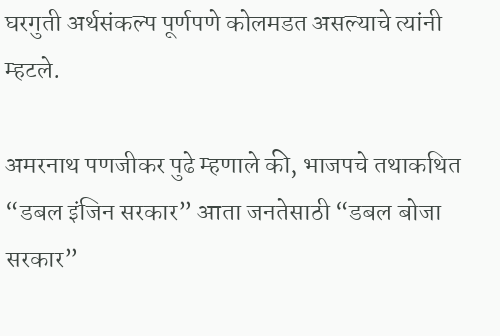घरगुती अर्थसंकल्प पूर्णपणे कोलमडत असल्याचे त्यांनी म्हटले.

अमरनाथ पणजीकर पुढे म्हणाले की, भाजपचे तथाकथित “डबल इंजिन सरकार” आता जनतेसाठी “डबल बोजा सरकार”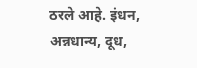ठरले आहे. इंधन, अन्नधान्य, दूध,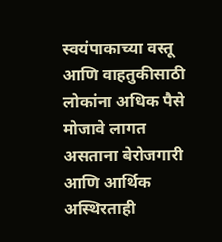स्वयंपाकाच्या वस्तू आणि वाहतुकीसाठी लोकांना अधिक पैसे मोजावे लागत असताना बेरोजगारी आणि आर्थिक अस्थिरताही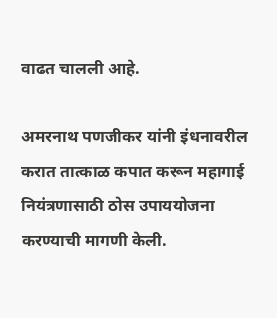वाढत चालली आहे.

अमरनाथ पणजीकर यांनी इंधनावरील करात तात्काळ कपात करून महागाई नियंत्रणासाठी ठोस उपाययोजना करण्याची मागणी केली.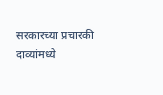सरकारच्या प्रचारकी दाव्यांमध्ये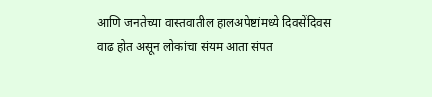आणि जनतेच्या वास्तवातील हालअपेष्टांमध्ये दिवसेंदिवस वाढ होत असून लोकांचा संयम आता संपत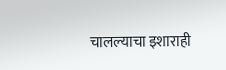चालल्याचा इशाराही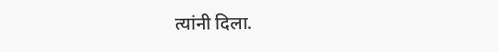त्यांनी दिला.